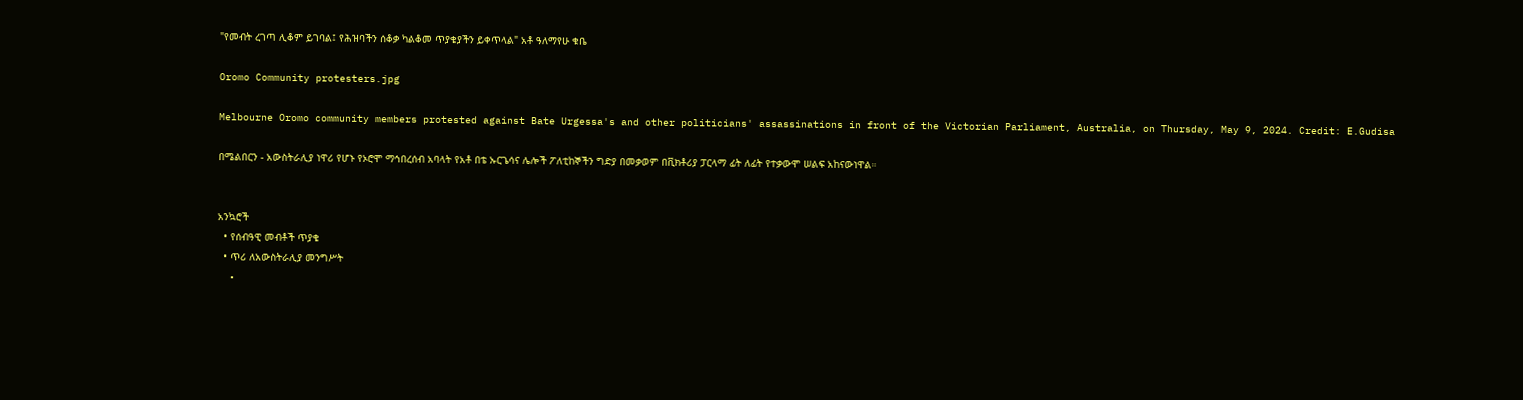"የመብት ረገጣ ሊቆም ይገባል፤ የሕዝባችን ሰቆቃ ካልቆመ ጥያቄያችን ይቀጥላል" አቶ ዓለማየሁ ቁቤ

Oromo Community protesters.jpg

Melbourne Oromo community members protested against Bate Urgessa's and other politicians' assassinations in front of the Victorian Parliament, Australia, on Thursday, May 9, 2024. Credit: E.Gudisa

በሜልበርን - አውስትራሊያ ነዋሪ የሆኑ የኦሮሞ ማኅበረሰብ አባላት የአቶ በቴ ኡርጌሳና ሌሎች ፖለቲከኞችን ግድያ በመቃወም በቪክቶሪያ ፓርላማ ፊት ለፊት የተቃውሞ ሠልፍ አከናውነዋል።


አንኳሮች
  • የሰብዓዊ መብቶች ጥያቄ
  • ጥሪ ለአውስትራሊያ መንግሥት
  •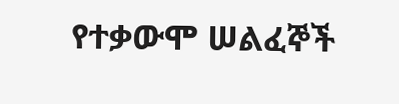የተቃውሞ ሠልፈኞች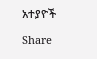አተያዮች

Share